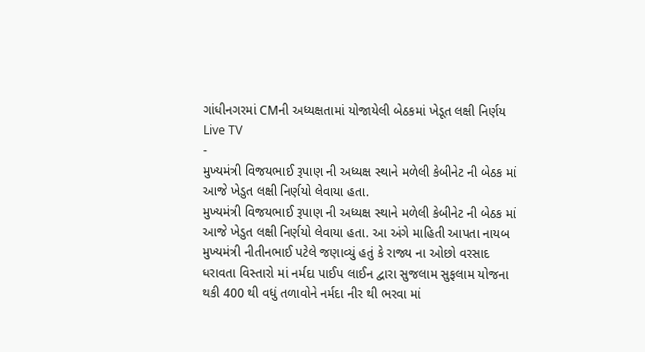ગાંધીનગરમાં CMની અધ્યક્ષતામાં યોજાયેલી બેઠકમાં ખેડૂત લક્ષી નિર્ણય
Live TV
-
મુખ્યમંત્રી વિજયભાઈ રૂપાણ ની અધ્યક્ષ સ્થાને મળેલી કેબીનેટ ની બેઠક માં આજે ખેડુત લક્ષી નિર્ણયો લેવાયા હતા.
મુખ્યમંત્રી વિજયભાઈ રૂપાણ ની અધ્યક્ષ સ્થાને મળેલી કેબીનેટ ની બેઠક માં આજે ખેડુત લક્ષી નિર્ણયો લેવાયા હતા. આ અંગે માહિતી આપતા નાયબ મુખ્યમંત્રી નીતીનભાઈ પટેલે જણાવ્યું હતું કે રાજ્ય ના ઓછો વરસાદ ધરાવતા વિસ્તારો માં નર્મદા પાઈપ લાઈન દ્વારા સુજલામ સુફલામ યોજના થકી 400 થી વધું તળાવોને નર્મદા નીર થી ભરવા માં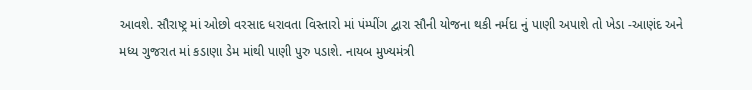આવશે. સૌરાષ્ટ્ર માં ઓછો વરસાદ ધરાવતા વિસ્તારો માં પંમ્પીંગ દ્વારા સૌની યોજના થકી નર્મદા નું પાણી અપાશે તો ખેડા -આણંદ અને મધ્ય ગુજરાત માં કડાણા ડેમ માંથી પાણી પુરુ પડાશે. નાયબ મુખ્યમંત્રી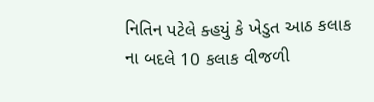નિતિન પટેલે ક્હયું કે ખેડુત આઠ કલાક ના બદલે 10 કલાક વીજળી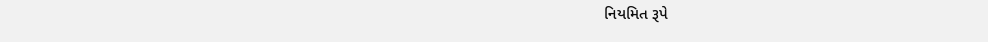નિયમિત રૂપે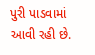પુરી પાડવામાં આવી રહી છે.